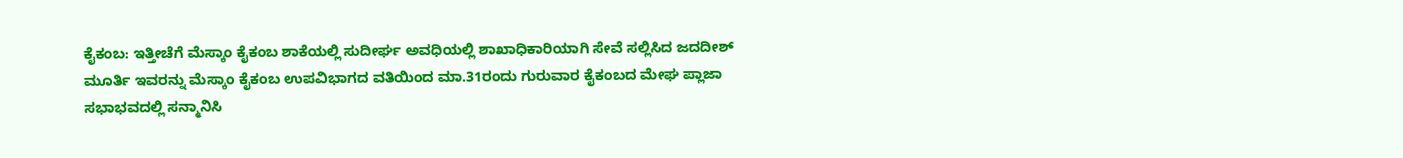ಕೈಕಂಬ: ಇತ್ತೀಚೆಗೆ ಮೆಸ್ಕಾಂ ಕೈಕಂಬ ಶಾಕೆಯಲ್ಲಿ ಸುದೀರ್ಘ ಅವಧಿಯಲ್ಲಿ ಶಾಖಾಧಿಕಾರಿಯಾಗಿ ಸೇವೆ ಸಲ್ಲಿಸಿದ ಜದದೀಶ್ ಮೂರ್ತಿ ಇವರನ್ನು ಮೆಸ್ಕಾಂ ಕೈಕಂಬ ಉಪವಿಭಾಗದ ವತಿಯಿಂದ ಮಾ.31ರಂದು ಗುರುವಾರ ಕೈಕಂಬದ ಮೇಘ ಪ್ಲಾಜಾ ಸಭಾಭವದಲ್ಲಿ ಸನ್ಮಾನಿಸಿ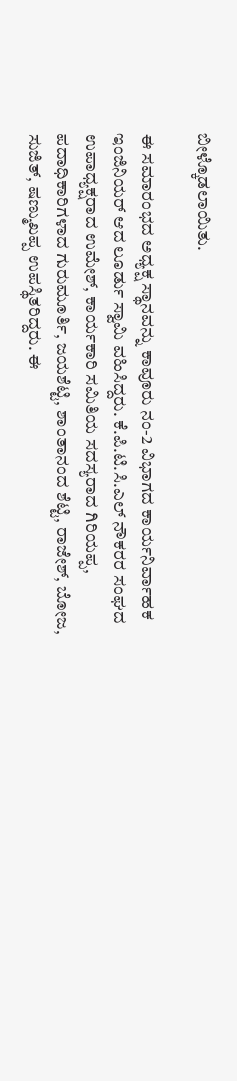ಬೀಳ್ಕೊಡಲಾಯಿತು.

ಈ ಸಮಾರಂಭದ ಅಧ್ಯಕ್ಷ ಸ್ಥಾನವನ್ನು ಕಾವೂರು ನಂ-2 ವಿಭಾಗದ ಕಾರ್ಯನಿರ್ವಾಹಕ ಇಂಜಿನಿಯರ್ ಆದ ಲೂರ್ಡು ಸ್ವಾಮಿ ವಹಿಸಿದ್ದರು. ಕೆ.ಪಿ.ಟಿ.ಸಿ.ಎಲ್ ನೌಕರರ ಸಂಘದ ಉಪಾಧ್ಯಕ್ಷರಾದ ಉಮೇಶ್, ಕಾರ್ಯಕಾರಿ ಸಮಿತಿಯ ಸದಸ್ಯರಾದ ಗಿರಿಯಪ್ಪ, ಪದಾಧಿಕಾರಿಗಳಾದ ಗುರುಮೂರ್ತಿ, ಜಯಶೆಟ್ಟಿ, ಶಾಂತಾನಂದ ಶೆಟ್ಟಿ, ರಾಜೇಶ್, ಬೋಜ, ಸುಜಿತ್, ಷಣ್ಮುಖಪ್ಪ ಉಪಸ್ಥಿತರಿದ್ದರು. ಈ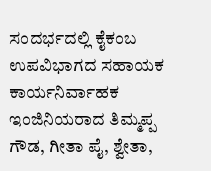ಸಂದರ್ಭದಲ್ಲಿ ಕೈಕಂಬ ಉಪವಿಭಾಗದ ಸಹಾಯಕ ಕಾರ್ಯನಿರ್ವಾಹಕ ಇಂಜಿನಿಯರಾದ ತಿಮ್ಮಪ್ಪ ಗೌಡ, ಗೀತಾ ಪೈ, ಶ್ವೇತಾ,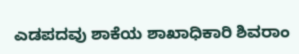ಎಡಪದವು ಶಾಕೆಯ ಶಾಖಾಧಿಕಾರಿ ಶಿವರಾಂ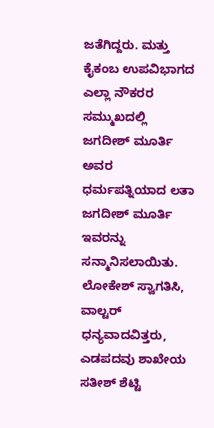ಜತೆಗಿದ್ದರು. ಮತ್ತು ಕೈಕಂಬ ಉಪವಿಭಾಗದ ಎಲ್ಲಾ ನೌಕರರ ಸಮ್ಮುಖದಲ್ಲಿ ಜಗದೀಶ್ ಮೂರ್ತಿ ಅವರ ಧರ್ಮಪತ್ನಿಯಾದ ಲತಾ ಜಗದೀಶ್ ಮೂರ್ತಿ ಇವರನ್ನು ಸನ್ಮಾನಿಸಲಾಯಿತು. ಲೋಕೇಶ್ ಸ್ವಾಗತಿಸಿ, ವಾಲ್ಟರ್ ಧನ್ಯವಾದವಿತ್ತರು, ಎಡಪದವು ಶಾಖೇಯ ಸತೀಶ್ ಶೆಟ್ಟಿ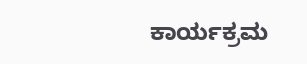ಕಾರ್ಯಕ್ರಮ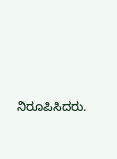ನಿರೂಪಿಸಿದರು.